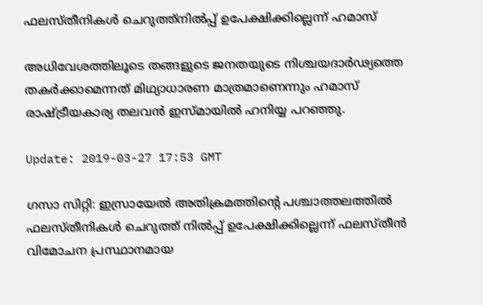ഫലസ്തീനികള്‍ ചെറുത്ത്‌നില്‍പ്പ് ഉപേക്ഷിക്കില്ലെന്ന് ഹമാസ്

അധിവേശത്തിലൂടെ തങ്ങളുടെ ജനതയുടെ നിശ്ചയദാര്‍ഢ്യത്തെ തകര്‍ക്കാമെന്നത് മിഥ്യാധാരണ മാത്രമാണെന്നും ഹമാസ് രാഷ്ട്രീയകാര്യ തലവന്‍ ഇസ്മായില്‍ ഹനിയ്യ പറഞ്ഞു.

Update: 2019-03-27 17:53 GMT

ഗസാ സിറ്റി: ഇസ്രായേല്‍ അതിക്രമത്തിന്റെ പശ്ചാത്തലത്തില്‍ ഫലസ്തീനികള്‍ ചെറുത്ത് നില്‍പ്പ് ഉപേക്ഷിക്കില്ലെന്ന് ഫലസ്തീന്‍ വിമോചന പ്രസ്ഥാനമായ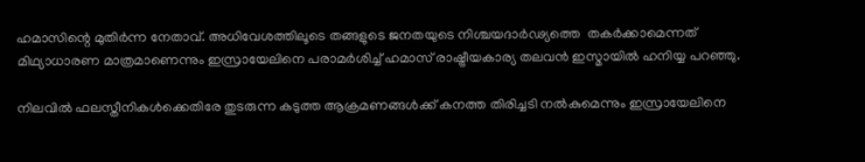ഹമാസിന്റെ മുതിര്‍ന്ന നേതാവ്. അധിവേശത്തിലൂടെ തങ്ങളുടെ ജനതയുടെ നിശ്ചയദാര്‍ഢ്യത്തെ  തകര്‍ക്കാമെന്നത് മിഥ്യാധാരണ മാത്രമാണെന്നും ഇസ്രായേലിനെ പരാമര്‍ശിച്ച് ഹമാസ് രാഷ്ട്രീയകാര്യ തലവന്‍ ഇസ്മായില്‍ ഹനിയ്യ പറഞ്ഞു.

നിലവില്‍ ഫലസ്തീനികള്‍ക്കെതിരേ തുടരുന്ന കടുത്ത ആക്രമണങ്ങള്‍ക്ക് കനത്ത തിരിച്ചടി നല്‍കുമെന്നും ഇസ്രായേലിനെ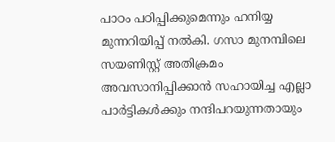പാഠം പഠിപ്പിക്കുമെന്നും ഹനിയ്യ മുന്നറിയിപ്പ് നല്‍കി. ഗസാ മുനമ്പിലെ സയണിസ്റ്റ് അതിക്രമം അവസാനിപ്പിക്കാന്‍ സഹായിച്ച എല്ലാ പാര്‍ട്ടികള്‍ക്കും നന്ദിപറയുന്നതായും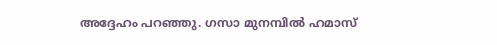അദ്ദേഹം പറഞ്ഞു. ഗസാ മുനമ്പില്‍ ഹമാസ്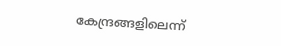കേന്ദ്രങ്ങളിലെന്ന്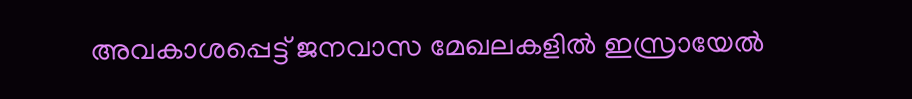അവകാശപ്പെട്ട് ജനവാസ മേഖലകളില്‍ ഇസ്രായേല്‍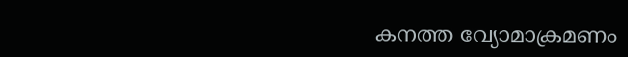കനത്ത വ്യോമാക്രമണം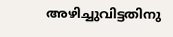അഴിച്ചുവിട്ടതിനു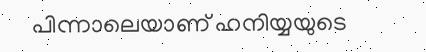പിന്നാലെയാണ് ഹനിയ്യയുടെ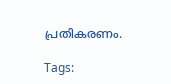പ്രതികരണം.

Tags: